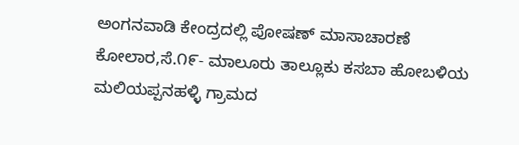ಅಂಗನವಾಡಿ ಕೇಂದ್ರದಲ್ಲಿ ಪೋಷಣ್ ಮಾಸಾಚಾರಣೆ
ಕೋಲಾರ,ಸೆ.೧೯- ಮಾಲೂರು ತಾಲ್ಲೂಕು ಕಸಬಾ ಹೋಬಳಿಯ ಮಲಿಯಪ್ಪನಹಳ್ಳಿ ಗ್ರಾಮದ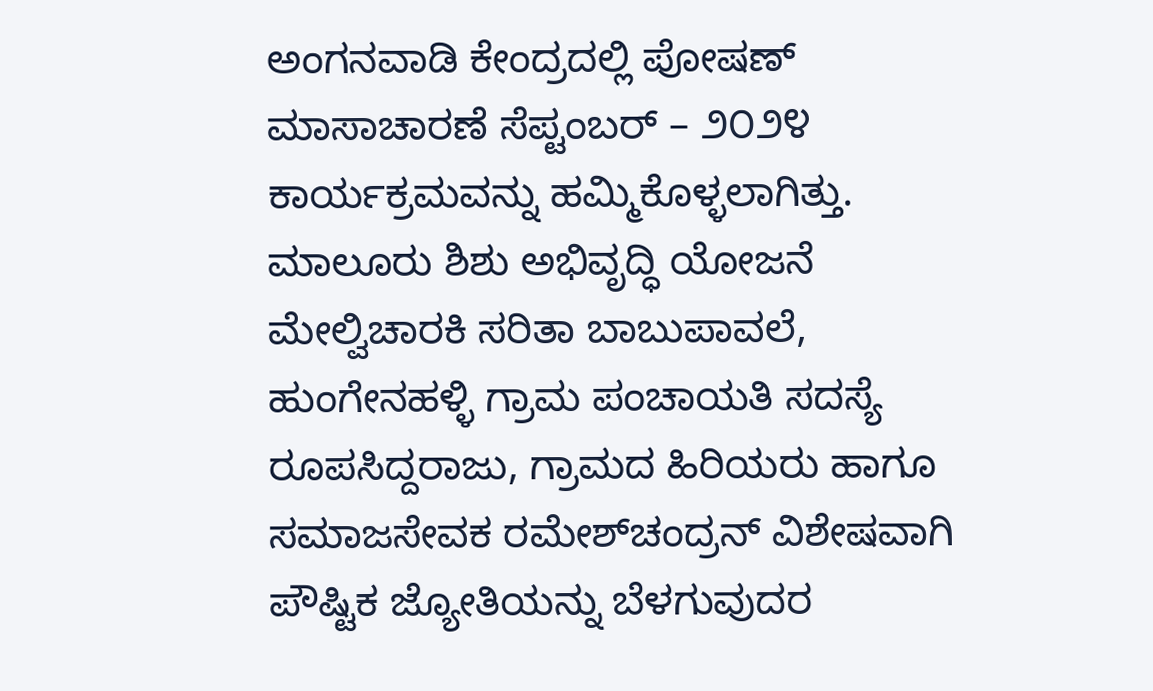ಅಂಗನವಾಡಿ ಕೇಂದ್ರದಲ್ಲಿ ಪೋಷಣ್ ಮಾಸಾಚಾರಣೆ ಸೆಪ್ಟಂಬರ್ – ೨೦೨೪ ಕಾರ್ಯಕ್ರಮವನ್ನು ಹಮ್ಮಿಕೊಳ್ಳಲಾಗಿತ್ತು.
ಮಾಲೂರು ಶಿಶು ಅಭಿವೃದ್ಧಿ ಯೋಜನೆ ಮೇಲ್ವಿಚಾರಕಿ ಸರಿತಾ ಬಾಬುಪಾವಲೆ, ಹುಂಗೇನಹಳ್ಳಿ ಗ್ರಾಮ ಪಂಚಾಯತಿ ಸದಸ್ಯೆ ರೂಪಸಿದ್ದರಾಜು, ಗ್ರಾಮದ ಹಿರಿಯರು ಹಾಗೂ ಸಮಾಜಸೇವಕ ರಮೇಶ್‌ಚಂದ್ರನ್ ವಿಶೇಷವಾಗಿ ಪೌಷ್ಟಿಕ ಜ್ಯೋತಿಯನ್ನು ಬೆಳಗುವುದರ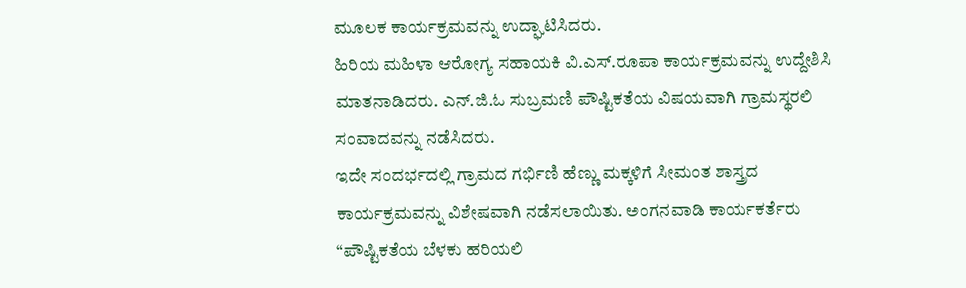ಮೂಲಕ ಕಾರ್ಯಕ್ರಮವನ್ನು ಉದ್ಘಾಟಿಸಿದರು.
ಹಿರಿಯ ಮಹಿಳಾ ಆರೋಗ್ಯ ಸಹಾಯಕಿ ವಿ.ಎಸ್.ರೂಪಾ ಕಾರ್ಯಕ್ರಮವನ್ನು ಉದ್ದೇಶಿಸಿ ಮಾತನಾಡಿದರು. ಎನ್.ಜಿ.ಓ ಸುಬ್ರಮಣಿ ಪೌಷ್ಟಿಕತೆಯ ವಿಷಯವಾಗಿ ಗ್ರಾಮಸ್ಥರಲಿ ಸಂವಾದವನ್ನು ನಡೆಸಿದರು.
ಇದೇ ಸಂದರ್ಭದಲ್ಲಿ ಗ್ರಾಮದ ಗರ್ಭಿಣಿ ಹೆಣ್ಣು ಮಕ್ಕಳಿಗೆ ಸೀಮಂತ ಶಾಸ್ತ್ರದ ಕಾರ್ಯಕ್ರಮವನ್ನು ವಿಶೇಷವಾಗಿ ನಡೆಸಲಾಯಿತು. ಅಂಗನವಾಡಿ ಕಾರ್ಯಕರ್ತೆರು “ಪೌಷ್ಟಿಕತೆಯ ಬೆಳಕು ಹರಿಯಲಿ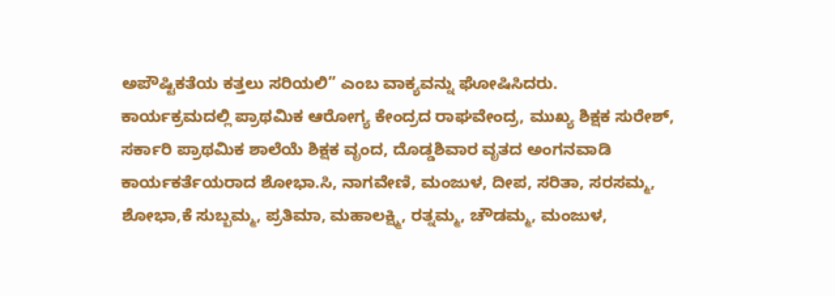ಅಪೌಷ್ಟಿಕತೆಯ ಕತ್ತಲು ಸರಿಯಲಿ” ಎಂಬ ವಾಕ್ಯವನ್ನು ಘೋಷಿಸಿದರು.
ಕಾರ್ಯಕ್ರಮದಲ್ಲಿ ಪ್ರಾಥಮಿಕ ಆರೋಗ್ಯ ಕೇಂದ್ರದ ರಾಘವೇಂದ್ರ, ಮುಖ್ಯ ಶಿಕ್ಷಕ ಸುರೇಶ್, ಸರ್ಕಾರಿ ಪ್ರಾಥಮಿಕ ಶಾಲೆಯೆ ಶಿಕ್ಷಕ ವೃಂದ, ದೊಡ್ಡಶಿವಾರ ವೃತದ ಅಂಗನವಾಡಿ ಕಾರ್ಯಕರ್ತೆಯರಾದ ಶೋಭಾ.ಸಿ, ನಾಗವೇಣಿ, ಮಂಜುಳ, ದೀಪ, ಸರಿತಾ, ಸರಸಮ್ಮ, ಶೋಭಾ,ಕೆ ಸುಬ್ಬಮ್ಮ, ಪ್ರತಿಮಾ, ಮಹಾಲಕ್ಷ್ಮಿ, ರತ್ನಮ್ಮ, ಚೌಡಮ್ಮ, ಮಂಜುಳ,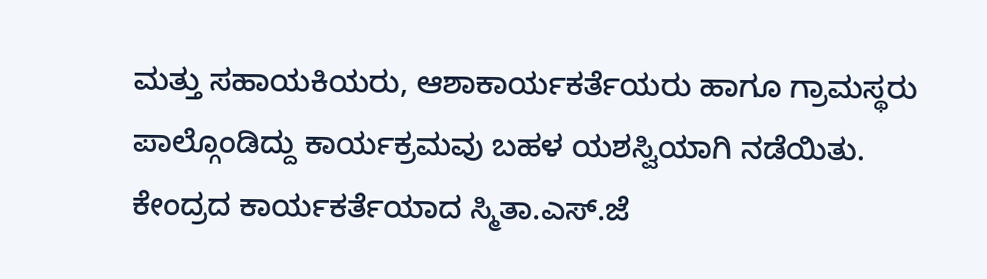ಮತ್ತು ಸಹಾಯಕಿಯರು, ಆಶಾಕಾರ್ಯಕರ್ತೆಯರು ಹಾಗೂ ಗ್ರಾಮಸ್ಥರು ಪಾಲ್ಗೊಂಡಿದ್ದು ಕಾರ್ಯಕ್ರಮವು ಬಹಳ ಯಶಸ್ವಿಯಾಗಿ ನಡೆಯಿತು.
ಕೇಂದ್ರದ ಕಾರ್ಯಕರ್ತೆಯಾದ ಸ್ಮಿತಾ.ಎಸ್.ಜೆ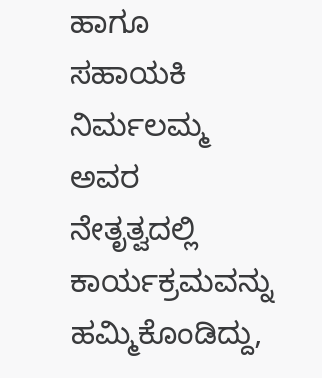ಹಾಗೂ ಸಹಾಯಕಿ ನಿರ್ಮಲಮ್ಮ ಅವರ ನೇತೃತ್ವದಲ್ಲಿ ಕಾರ್ಯಕ್ರಮವನ್ನು ಹಮ್ಮಿಕೊಂಡಿದ್ದು,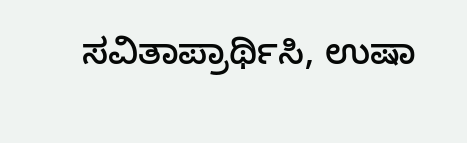ಸವಿತಾಪ್ರಾರ್ಥಿಸಿ, ಉಷಾ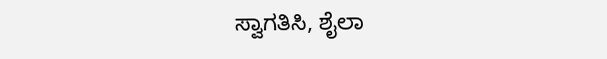ಸ್ವಾಗತಿಸಿ, ಶೈಲಾ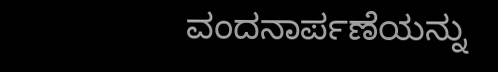ವಂದನಾರ್ಪಣೆಯನ್ನು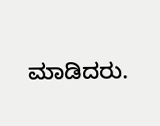ಮಾಡಿದರು.